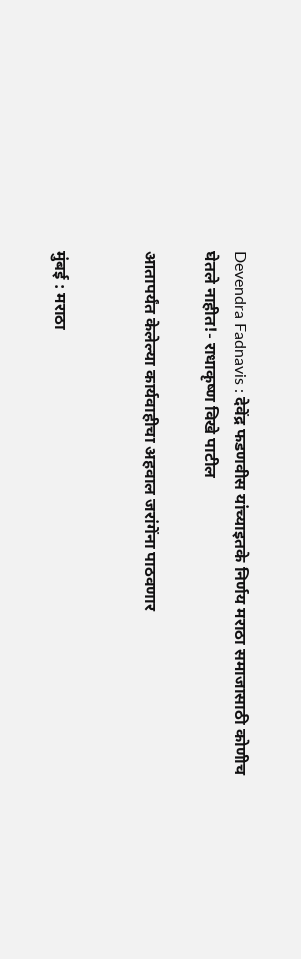Devendra Fadnavis : देवेंद्र फडणवीस यांच्याइतके निर्णय मराठा समाजासाठी कोणीच घेतले नाहीत!- राधाकृष्ण विखे पाटील

आतापर्यंत केलेल्या कार्यवाहीचा अहवाल जरांगेंना पाठवणार


मुंबई : मराठा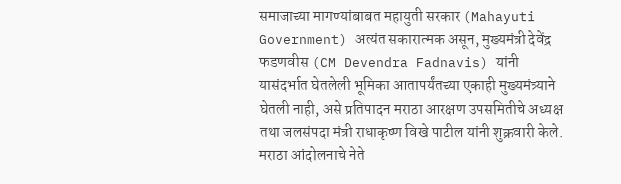समाजाच्या मागण्यांबाबत महायुती सरकार (Mahayuti Government) अत्यंत सकारात्मक असून, मुख्यमंत्री देवेंद्र फडणवीस (CM Devendra Fadnavis) यांनी यासंदर्भात घेतलेली भूमिका आतापर्यंतच्या एकाही मुख्यमंत्र्याने घेतली नाही, असे प्रतिपादन मराठा आरक्षण उपसमितीचे अध्यक्ष तथा जलसंपदा मंत्री राधाकृष्ण विखे पाटील यांनी शुक्रवारी केले. मराठा आंदोलनाचे नेते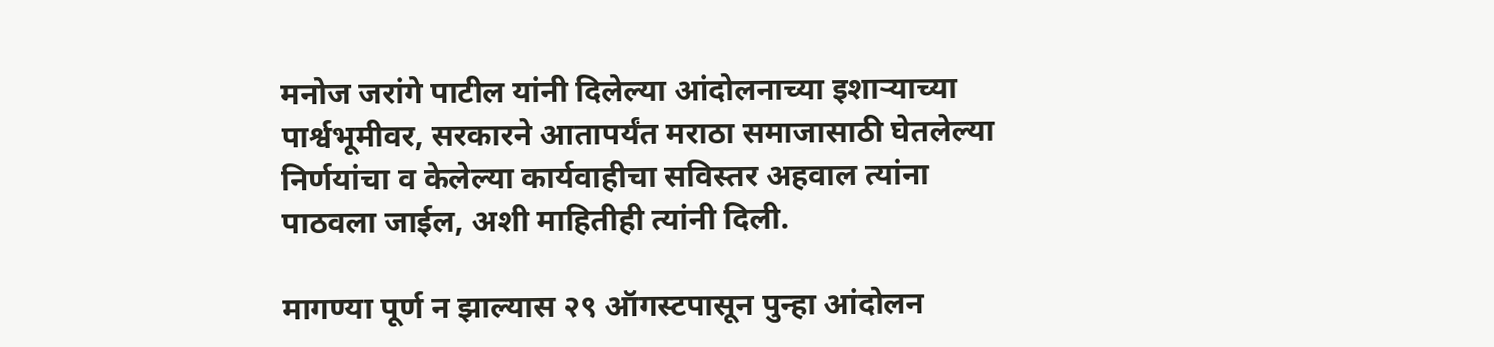मनोज जरांगे पाटील यांनी दिलेल्या आंदोलनाच्या इशाऱ्याच्या पार्श्वभूमीवर, सरकारने आतापर्यंत मराठा समाजासाठी घेतलेल्या निर्णयांचा व केलेल्या कार्यवाहीचा सविस्तर अहवाल त्यांना पाठवला जाईल, अशी माहितीही त्यांनी दिली.

मागण्या पूर्ण न झाल्यास २९ ऑगस्टपासून पुन्हा आंदोलन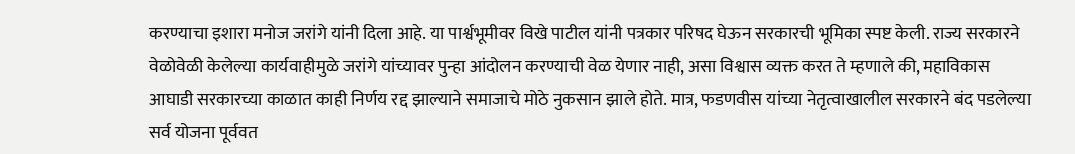करण्याचा इशारा मनोज जरांगे यांनी दिला आहे. या पार्श्वभूमीवर विखे पाटील यांनी पत्रकार परिषद घेऊन सरकारची भूमिका स्पष्ट केली. राज्य सरकारने वेळोवेळी केलेल्या कार्यवाहीमुळे जरांगे यांच्यावर पुन्हा आंदोलन करण्याची वेळ येणार नाही, असा विश्वास व्यक्त करत ते म्हणाले की, महाविकास आघाडी सरकारच्या काळात काही निर्णय रद्द झाल्याने समाजाचे मोठे नुकसान झाले होते. मात्र, फडणवीस यांच्या नेतृत्वाखालील सरकारने बंद पडलेल्या सर्व योजना पूर्ववत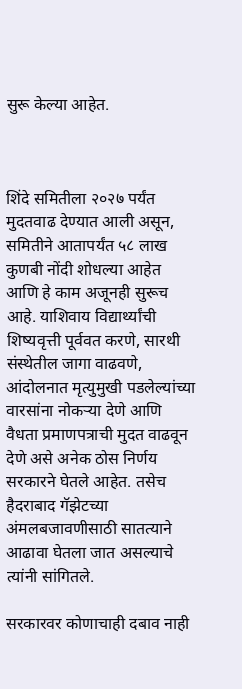सुरू केल्या आहेत.



शिंदे समितीला २०२७ पर्यंत मुदतवाढ देण्यात आली असून, समितीने आतापर्यंत ५८ लाख कुणबी नोंदी शोधल्या आहेत आणि हे काम अजूनही सुरूच आहे. याशिवाय विद्यार्थ्यांची शिष्यवृत्ती पूर्ववत करणे, सारथी संस्थेतील जागा वाढवणे, आंदोलनात मृत्युमुखी पडलेल्यांच्या वारसांना नोकऱ्या देणे आणि वैधता प्रमाणपत्राची मुदत वाढवून देणे असे अनेक ठोस निर्णय सरकारने घेतले आहेत. तसेच हैदराबाद गॅझेटच्या अंमलबजावणीसाठी सातत्याने आढावा घेतला जात असल्याचे त्यांनी सांगितले.

सरकारवर कोणाचाही दबाव नाही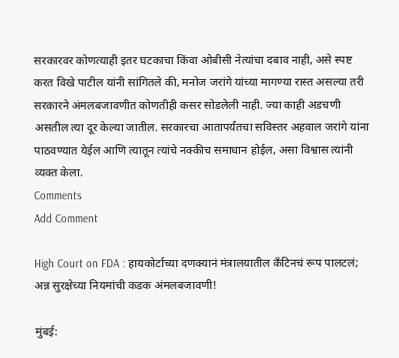सरकारवर कोणत्याही इतर घटकाचा किंवा ओबीसी नेत्यांचा दबाव नाही, असे स्पष्ट करत विखे पाटील यांनी सांगितले की, मनोज जरांगे यांच्या मागण्या रास्त असल्या तरी सरकारने अंमलबजावणीत कोणतीही कसर सोडलेली नाही. ज्या काही अडचणी असतील त्या दूर केल्या जातील. सरकारचा आतापर्यंतचा सविस्तर अहवाल जरांगे यांना पाठवण्यात येईल आणि त्यातून त्यांचे नक्कीच समाधान होईल, असा विश्वास त्यांनी व्यक्त केला.
Comments
Add Comment

High Court on FDA : हायकोर्टाच्या दणक्यानं मंत्रालयातील कँटिनचं रूप पालटलं; अन्न सुरक्षेच्या नियमांची कडक अंमलबजावणी!

मुंबई: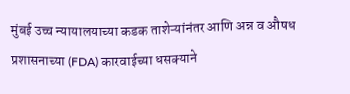मुंबई उच्च न्यायालयाच्या कडक ताशेऱ्यांनंतर आणि अन्न व औषध प्रशासनाच्या (FDA) कारवाईच्या धसक्याने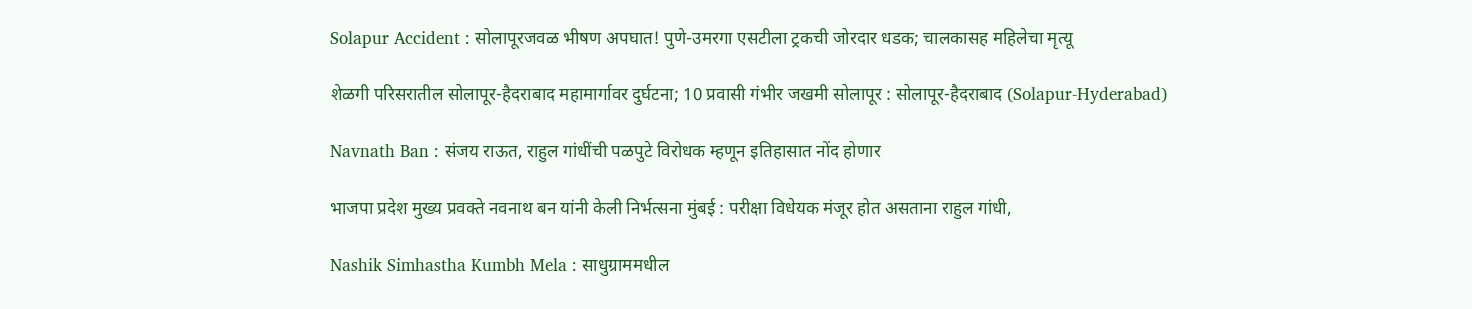Solapur Accident : सोलापूरजवळ भीषण अपघात! पुणे-उमरगा एसटीला ट्रकची जोरदार धडक; चालकासह महिलेचा मृत्यू

शेळगी परिसरातील सोलापूर-हैदराबाद महामार्गावर दुर्घटना; 10 प्रवासी गंभीर जखमी सोलापूर : सोलापूर-हैदराबाद (Solapur-Hyderabad)

Navnath Ban : संजय राऊत, राहुल गांधींची पळपुटे विरोधक म्हणून इतिहासात नोंद होणार

भाजपा प्रदेश मुख्य प्रवक्ते नवनाथ बन यांनी केली निर्भत्सना मुंबई : परीक्षा विधेयक मंजूर होत असताना राहुल गांधी,

Nashik Simhastha Kumbh Mela : साधुग्राममधील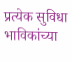प्रत्येक सुविधा भाविकांच्या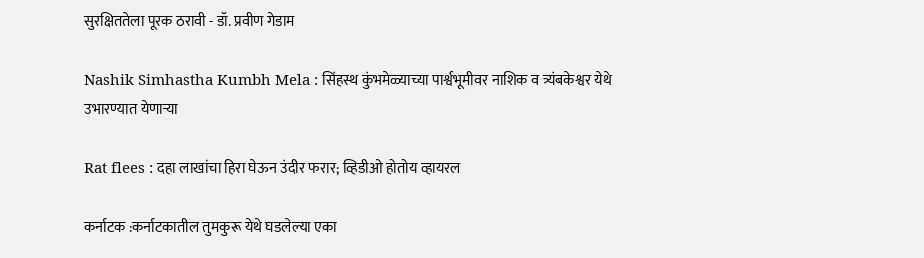सुरक्षिततेला पूरक ठरावी - डॉ. प्रवीण गेडाम

Nashik Simhastha Kumbh Mela : सिंहस्थ कुंभमेळ्याच्या पार्श्वभूमीवर नाशिक व त्र्यंबकेश्वर येथे उभारण्यात येणाऱ्या

Rat flees : दहा लाखांचा हिरा घेऊन उंदीर फरार; व्हिडीओ होतोय व्हायरल

कर्नाटक :कर्नाटकातील तुमकुरू येथे घडलेल्या एका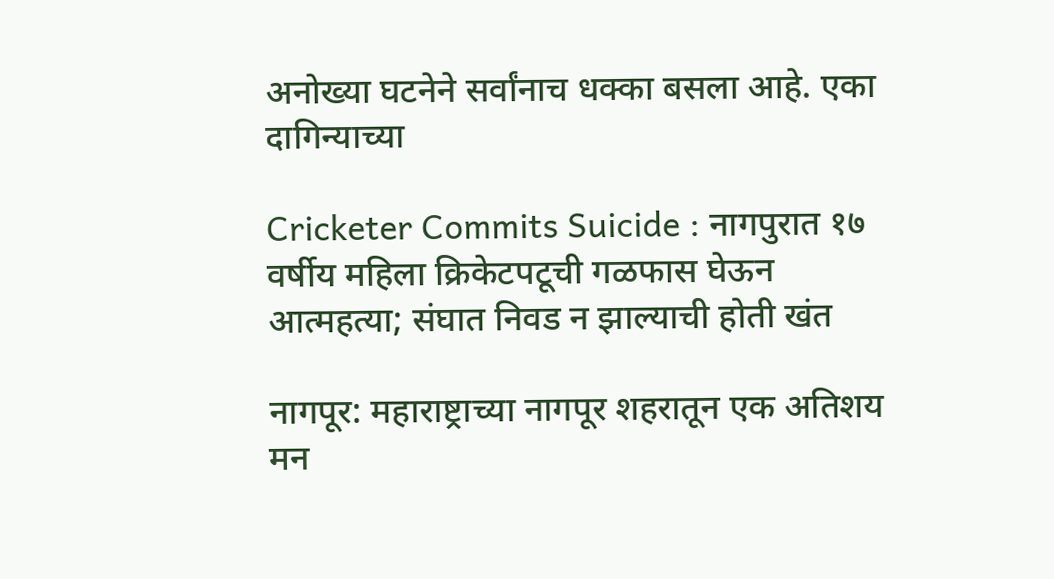अनोख्या घटनेने सर्वांनाच धक्का बसला आहे. एका दागिन्याच्या

Cricketer Commits Suicide : नागपुरात १७ वर्षीय महिला क्रिकेटपटूची गळफास घेऊन आत्महत्या; संघात निवड न झाल्याची होती खंत

नागपूर: महाराष्ट्राच्या नागपूर शहरातून एक अतिशय मन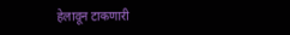हेलावून टाकणारी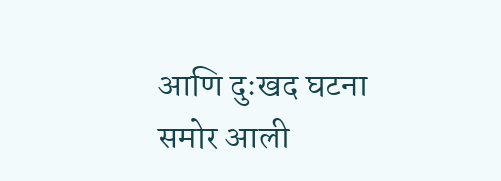आणि दुःखद घटना समोर आली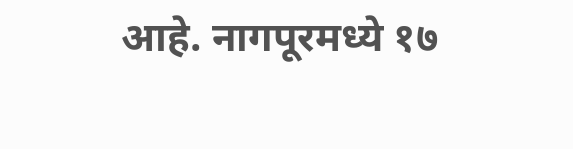आहे. नागपूरमध्ये १७